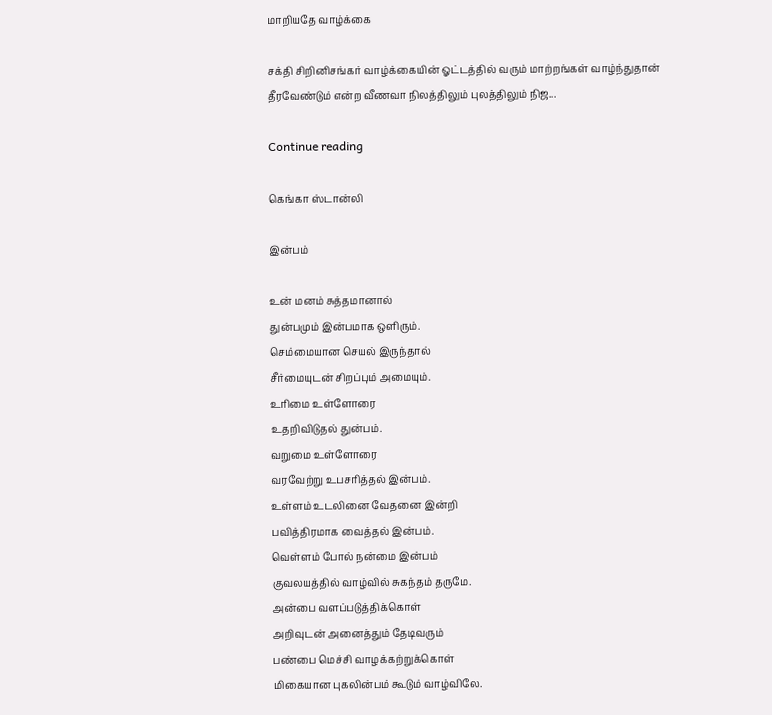மாறியதே வாழ்க்கை

சக்தி சிறினிசங்கர் வாழ்க்கையின் ஓட்டத்தில் வரும் மாற்றங்கள் வாழ்ந்துதான் தீரவேண்டும் என்ற வீணவா நிலத்திலும் புலத்திலும் நிஜ...

Continue reading

கெங்கா ஸ்டான்லி

இன்பம்

உன் மனம் சுத்தமானால்
துன்பமும் இன்பமாக ஒளிரும்.
செம்மையான செயல் இருந்தால்
சீர்மையுடன் சிறப்பும் அமையும்.
உரிமை உள்ளோரை
உதறிவிடுதல் துன்பம்.
வறுமை உள்ளோரை
வரவேற்று உபசரித்தல் இன்பம்.
உள்ளம் உடலினை வேதனை இன்றி
பவித்திரமாக வைத்தல் இன்பம்.
வெள்ளம் போல் நன்மை இன்பம்
குவலயத்தில் வாழ்வில் சுகந்தம் தருமே.
அன்பை வளப்படுத்திக்கொள்
அறிவுடன் அனைத்தும் தேடிவரும்
பண்பை மெச்சி வாழக்கற்றுக்கொள்
மிகையான புகலின்பம் கூடும் வாழ்விலே.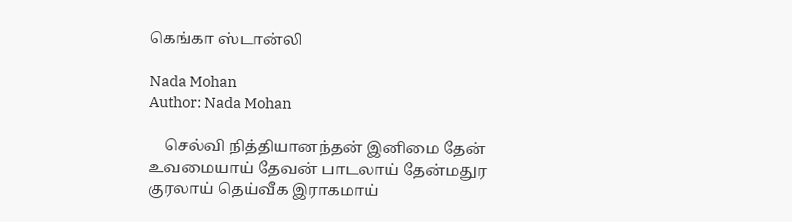கெங்கா ஸ்டான்லி

Nada Mohan
Author: Nada Mohan

    செல்வி நித்தியானந்தன் இனிமை தேன் உவமையாய் தேவன் பாடலாய் தேன்மதுர குரலாய் தெய்வீக இராகமாய்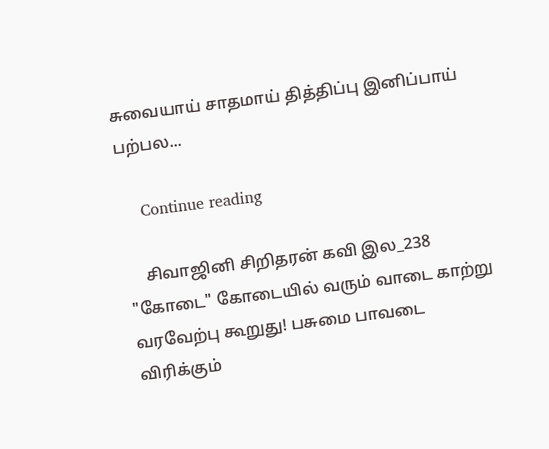சுவையாய் சாதமாய் தித்திப்பு இனிப்பாய் பற்பல...

    Continue reading

    சிவாஜினி சிறிதரன் கவி இல_238 "கோடை" கோடையில் வரும் வாடை காற்று வரவேற்பு கூறுது! பசுமை பாவடை விரிக்கும்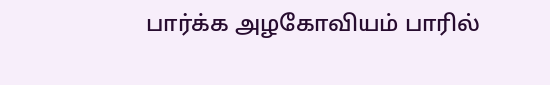பார்க்க அழகோவியம் பாரில்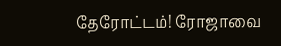தேரோட்டம்! ரோஜாவை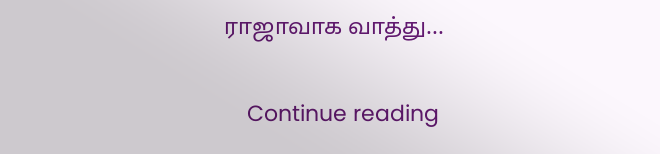ராஜாவாக வாத்து...

    Continue reading